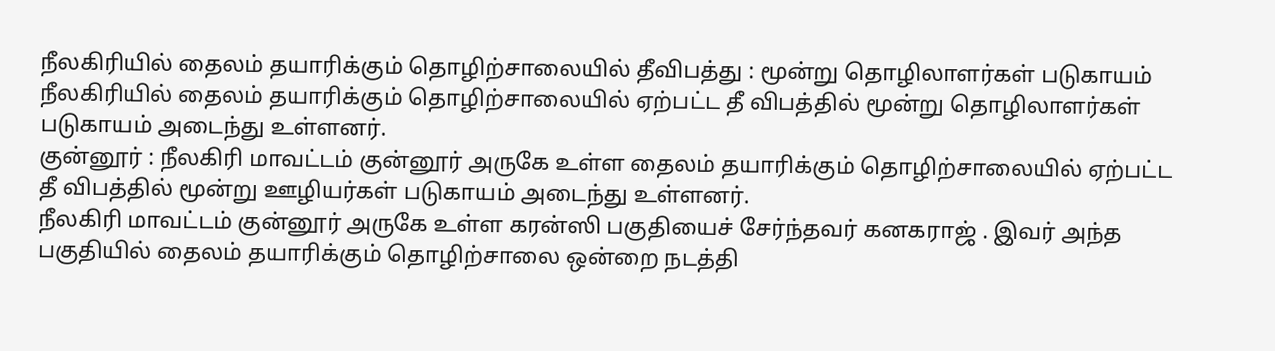நீலகிரியில் தைலம் தயாரிக்கும் தொழிற்சாலையில் தீவிபத்து : மூன்று தொழிலாளர்கள் படுகாயம்
நீலகிரியில் தைலம் தயாரிக்கும் தொழிற்சாலையில் ஏற்பட்ட தீ விபத்தில் மூன்று தொழிலாளர்கள் படுகாயம் அடைந்து உள்ளனர்.
குன்னூர் : நீலகிரி மாவட்டம் குன்னூர் அருகே உள்ள தைலம் தயாரிக்கும் தொழிற்சாலையில் ஏற்பட்ட தீ விபத்தில் மூன்று ஊழியர்கள் படுகாயம் அடைந்து உள்ளனர்.
நீலகிரி மாவட்டம் குன்னூர் அருகே உள்ள கரன்ஸி பகுதியைச் சேர்ந்தவர் கனகராஜ் . இவர் அந்த பகுதியில் தைலம் தயாரிக்கும் தொழிற்சாலை ஒன்றை நடத்தி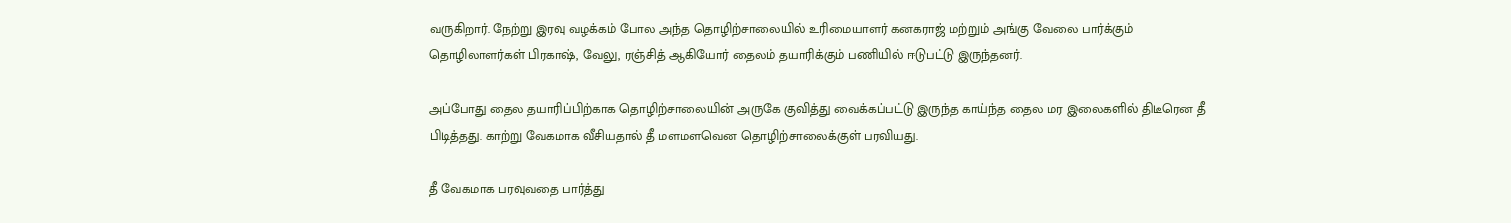வருகிறார். நேற்று இரவு வழக்கம் போல அந்த தொழிற்சாலையில் உரிமையாளர் கனகராஜ் மற்றும் அங்கு வேலை பார்க்கும் தொழிலாளர்கள் பிரகாஷ், வேலு, ரஞ்சித் ஆகியோர் தைலம் தயாரிக்கும் பணியில் ஈடுபட்டு இருந்தனர்.

அப்போது தைல தயாரிப்பிற்காக தொழிற்சாலையின் அருகே குவித்து வைக்கப்பட்டு இருந்த காய்ந்த தைல மர இலைகளில் திடீரென தீ பிடித்தது. காற்று வேகமாக வீசியதால் தீ மளமளவென தொழிற்சாலைக்குள் பரவியது.

தீ வேகமாக பரவுவதை பார்த்து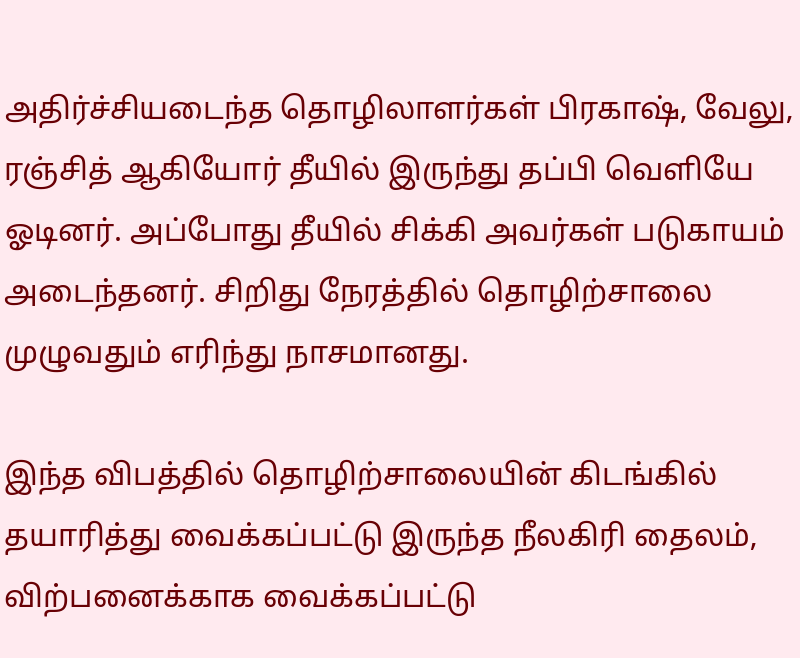அதிர்ச்சியடைந்த தொழிலாளர்கள் பிரகாஷ், வேலு, ரஞ்சித் ஆகியோர் தீயில் இருந்து தப்பி வெளியே ஓடினர். அப்போது தீயில் சிக்கி அவர்கள் படுகாயம் அடைந்தனர். சிறிது நேரத்தில் தொழிற்சாலை முழுவதும் எரிந்து நாசமானது.

இந்த விபத்தில் தொழிற்சாலையின் கிடங்கில் தயாரித்து வைக்கப்பட்டு இருந்த நீலகிரி தைலம், விற்பனைக்காக வைக்கப்பட்டு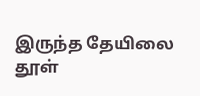இருந்த தேயிலை தூள்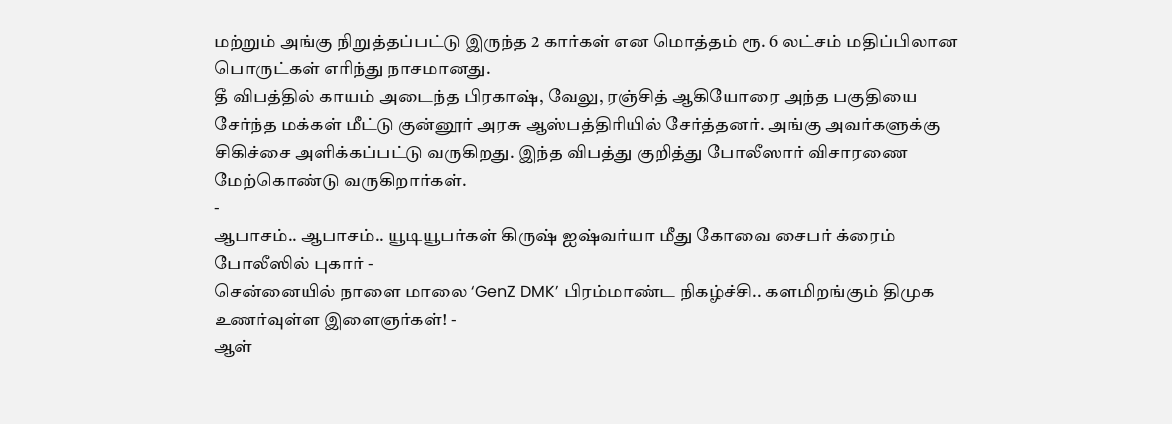மற்றும் அங்கு நிறுத்தப்பட்டு இருந்த 2 கார்கள் என மொத்தம் ரூ. 6 லட்சம் மதிப்பிலான பொருட்கள் எரிந்து நாசமானது.
தீ விபத்தில் காயம் அடைந்த பிரகாஷ், வேலு, ரஞ்சித் ஆகியோரை அந்த பகுதியை சேர்ந்த மக்கள் மீட்டு குன்னூர் அரசு ஆஸ்பத்திரியில் சேர்த்தனர். அங்கு அவர்களுக்கு சிகிச்சை அளிக்கப்பட்டு வருகிறது. இந்த விபத்து குறித்து போலீஸார் விசாரணை மேற்கொண்டு வருகிறார்கள்.
-
ஆபாசம்.. ஆபாசம்.. யூடியூபர்கள் கிருஷ் ஐஷ்வர்யா மீது கோவை சைபர் க்ரைம் போலீஸில் புகார் -
சென்னையில் நாளை மாலை ‘GenZ DMK’ பிரம்மாண்ட நிகழ்ச்சி.. களமிறங்கும் திமுக உணர்வுள்ள இளைஞர்கள்! -
ஆள்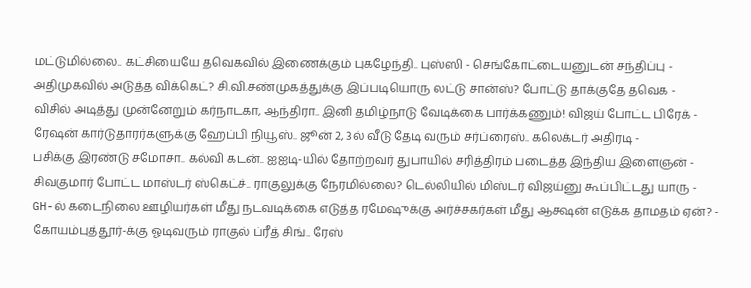மட்டுமில்லை.. கட்சியையே தவெகவில் இணைக்கும் புகழேந்தி.. புஸ்ஸி - செங்கோட்டையனுடன் சந்திப்பு -
அதிமுகவில் அடுத்த விக்கெட்? சி.வி.சண்முகத்துக்கு இப்படியொரு லட்டு சான்ஸ்? போட்டு தாக்குதே தவெக -
விசில் அடித்து முன்னேறும் கர்நாடகா, ஆந்திரா.. இனி தமிழ்நாடு வேடிக்கை பார்க்கணும்! விஜய் போட்ட பிரேக் -
ரேஷன் கார்டுதாரர்களுக்கு ஹேப்பி நியூஸ்.. ஜூன் 2, 3ல் வீடு தேடி வரும் சர்ப்ரைஸ்.. கலெக்டர் அதிரடி -
பசிக்கு இரண்டு சமோசா.. கல்வி கடன்.. ஐஐடி-யில் தோற்றவர் துபாயில் சரித்திரம் படைத்த இந்திய இளைஞன் -
சிவகுமார் போட்ட மாஸ்டர் ஸ்கெட்ச்.. ராகுலுக்கு நேரமில்லை? டெல்லியில் மிஸ்டர் விஜய்னு கூப்பிட்டது யாரு -
GH-ல் கடைநிலை ஊழியர்கள் மீது நடவடிக்கை எடுத்த ரமேஷுக்கு அர்ச்சகர்கள் மீது ஆக்ஷன் எடுக்க தாமதம் ஏன்? -
கோயம்புத்தூர்-க்கு ஓடிவரும் ராகுல் ப்ரீத் சிங்.. ரேஸ்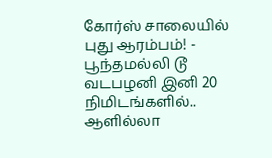கோர்ஸ் சாலையில் புது ஆரம்பம்! -
பூந்தமல்லி டூ வடபழனி இனி 20 நிமிடங்களில்.. ஆளில்லா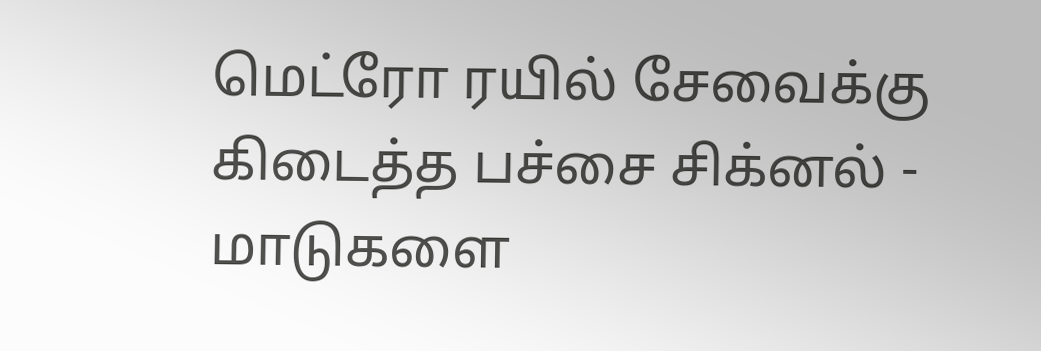மெட்ரோ ரயில் சேவைக்கு கிடைத்த பச்சை சிக்னல் -
மாடுகளை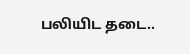பலியிட தடை..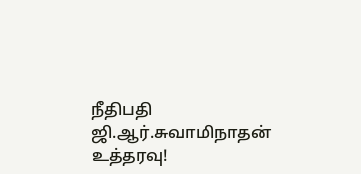நீதிபதி ஜி.ஆர்.சுவாமிநாதன் உத்தரவு!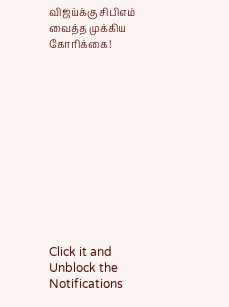விஜய்க்கு சிபிஎம் வைத்த முக்கிய கோரிக்கை!












Click it and Unblock the Notifications